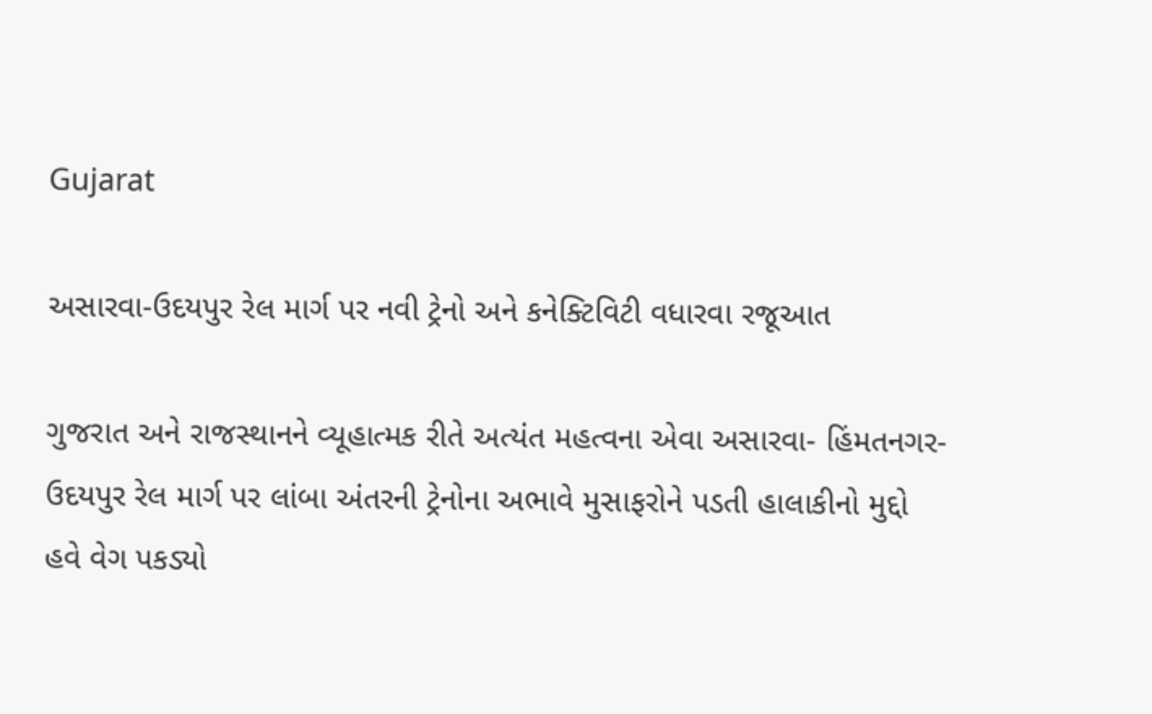Gujarat

અસારવા-ઉદયપુર રેલ માર્ગ પર નવી ટ્રેનો અને કનેક્ટિવિટી વધારવા રજૂઆત

ગુજરાત અને રાજસ્થાનને વ્યૂહાત્મક રીતે અત્યંત મહત્વના એવા અસારવા- હિંમતનગર- ઉદયપુર રેલ માર્ગ પર લાંબા અંતરની ટ્રેનોના અભાવે મુસાફરોને પડતી હાલાકીનો મુદ્દો હવે વેગ પકડ્યો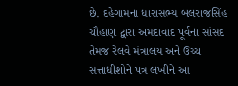છે. દહેગામના ધારાસભ્ય બલરાજસિંહ ચૌહાણ દ્વારા અમદાવાદ પૂર્વના સાંસદ તેમજ રેલવે મંત્રાલય અને ઉચ્ચ સત્તાધીશોને પત્ર લખીને આ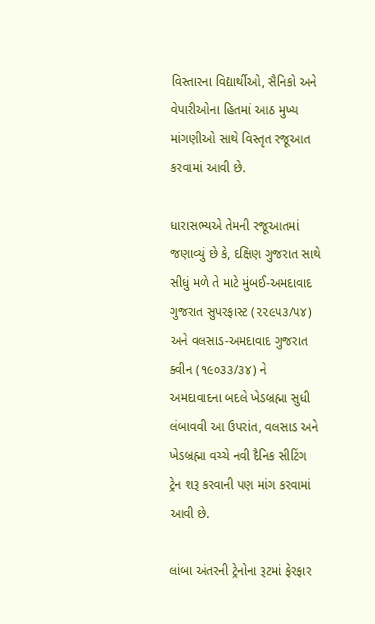વિસ્તારના વિદ્યાર્થીઓ, સૈનિકો અને વેપારીઓના હિતમાં આઠ મુખ્ય માંગણીઓ સાથે વિસ્તૃત રજૂઆત કરવામાં આવી છે.

ધારાસભ્યએ તેમની રજૂઆતમાં જણાવ્યું છે કે, દક્ષિણ ગુજરાત સાથે સીધું મળે તે માટે મુંબઈ-અમદાવાદ ગુજરાત સુપરફાસ્ટ (૨૨૯૫૩/૫૪) અને વલસાડ-અમદાવાદ ગુજરાત ક્વીન (૧૯૦૩૩/૩૪) ને અમદાવાદના બદલે ખેડબ્રહ્મા સુધી લંબાવવી આ ઉપરાંત, વલસાડ અને ખેડબ્રહ્મા વચ્ચે નવી દૈનિક સીટિંગ ટ્રેન શરૂ કરવાની પણ માંગ કરવામાં આવી છે.

લાંબા અંતરની ટ્રેનોના રૂટમાં ફેરફાર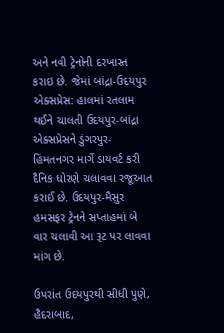અને નવી ટ્રેનોની દરખાસ્ત કરાઇ છે. જેમાં બાંદ્રા-ઉદયપુર એક્સપ્રેસ: હાલમાં રતલામ થઈને ચાલતી ઉદયપુર-બાંદ્રા એક્સપ્રેસને ડુંગરપુર-હિંમતનગર માર્ગે ડાયવર્ટ કરી દૈનિક ધોરણે ચલાવવા રજૂઆત કરાઈ છે. ઉદયપુર-મૈસુર હમસફર ટ્રેનને સપ્તાહમાં બે વાર ચલાવી આ રૂટ પર લાવવા માંગ છે.

ઉપરાંત ઉદયપુરથી સીધી પુણે, હૈદરાબાદ,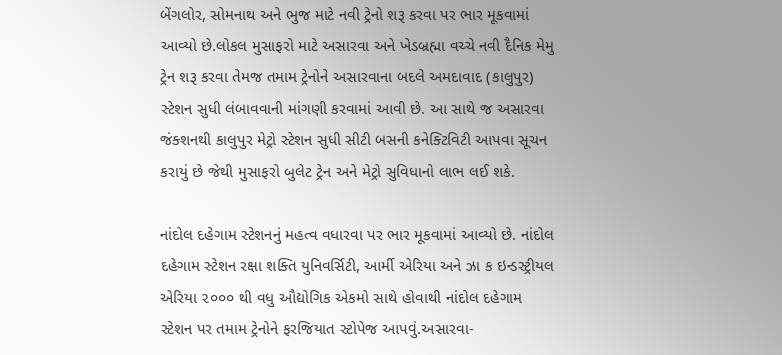બેંગલોર, સોમનાથ અને ભુજ માટે નવી ટ્રેનો શરૂ કરવા પર ભાર મૂકવામાં આવ્યો છે.લોકલ મુસાફરો માટે અસારવા અને ખેડબ્રહ્મા વચ્ચે નવી દૈનિક મેમુ ટ્રેન શરૂ કરવા તેમજ તમામ ટ્રેનોને અસારવાના બદલે અમદાવાદ (કાલુપુર) સ્ટેશન સુધી લંબાવવાની માંગણી કરવામાં આવી છે. આ સાથે જ અસારવા જંક્શનથી કાલુપુર મેટ્રો સ્ટેશન સુધી સીટી બસની કનેક્ટિવિટી આપવા સૂચન કરાયું છે જેથી મુસાફરો બુલેટ ટ્રેન અને મેટ્રો સુવિધાનો લાભ લઈ શકે.

નાંદોલ દહેગામ સ્ટેશનનું મહત્વ વધારવા પર ભાર મૂકવામાં આવ્યો છે. નાંદોલ દહેગામ સ્ટેશન રક્ષા શક્તિ યુનિવર્સિટી, આર્મી એરિયા અને ઝા ક ઇન્ડસ્ટ્રીયલ એરિયા ૨૦૦૦ થી વધુ ઔદ્યોગિક એકમો સાથે હોવાથી નાંદોલ દહેગામ સ્ટેશન પર તમામ ટ્રેનોને ફરજિયાત સ્ટોપેજ આપવું.અસારવા-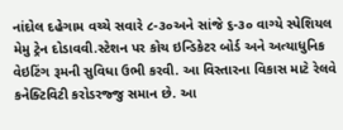નાંદોલ દહેગામ વચ્ચે સવારે ૮-૩૦અને સાંજે ૬-૩૦ વાગ્યે સ્પેશિયલ મેમુ ટ્રેન દોડાવવી.સ્ટેશન પર કોચ ઇન્ડિકેટર બોર્ડ અને અત્યાધુનિક વેઇટિંગ રૂમની સુવિધા ઉભી કરવી. આ વિસ્તારના વિકાસ માટે રેલવે કનેક્ટિવિટી કરોડરજ્જુ સમાન છે. આ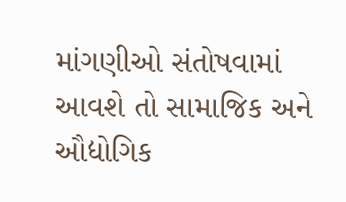માંગણીઓ સંતોષવામાં આવશે તો સામાજિક અને ઔદ્યોગિક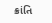ક્રાંતિ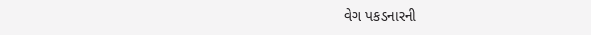વેગ પકડનારની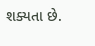શક્યતા છે.